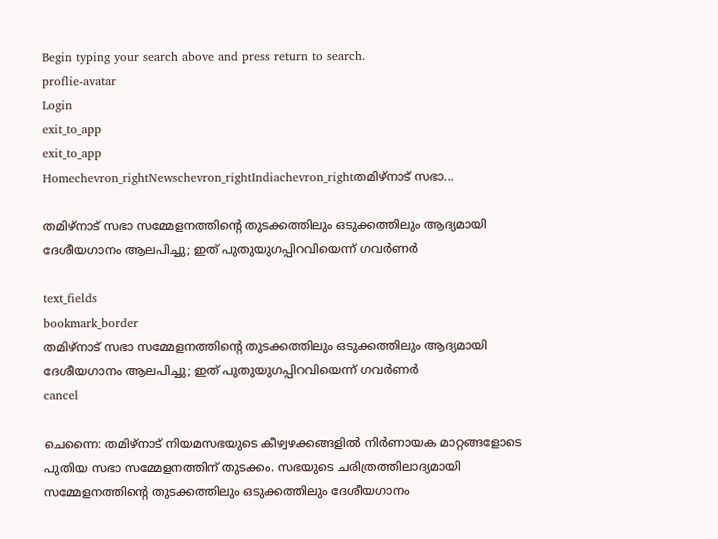Begin typing your search above and press return to search.
proflie-avatar
Login
exit_to_app
exit_to_app
Homechevron_rightNewschevron_rightIndiachevron_rightതമിഴ്‌നാട് സഭാ...

തമിഴ്‌നാട് സഭാ സമ്മേളനത്തിന്റെ തുടക്കത്തിലും ഒടുക്കത്തിലും ആദ്യമായി ദേശീയഗാനം ആലപിച്ചു; ഇത് പുതുയുഗപ്പിറവിയെന്ന് ഗവർണർ

text_fields
bookmark_border
തമിഴ്‌നാട് സഭാ സമ്മേളനത്തിന്റെ തുടക്കത്തിലും ഒടുക്കത്തിലും ആദ്യമായി ദേശീയഗാനം ആലപിച്ചു; ഇത് പുതുയുഗപ്പിറവിയെന്ന് ഗവർണർ
cancel

ചെന്നൈ: തമിഴ്‌നാട് നിയമസഭയുടെ കീഴ്വഴക്കങ്ങളിൽ നിർണായക മാറ്റങ്ങളോടെ പുതിയ സഭാ സമ്മേളനത്തിന് തുടക്കം. സഭയുടെ ചരിത്രത്തിലാദ്യമായി സമ്മേളനത്തിന്റെ തുടക്കത്തിലും ഒടുക്കത്തിലും ദേശീയഗാനം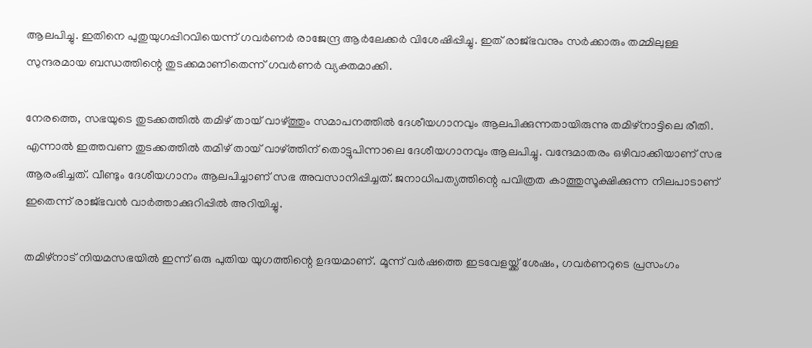ആലപിച്ചു. ഇതിനെ പുതുയുഗപ്പിറവിയെന്ന് ഗവർണർ രാജേന്ദ്ര ആർലേക്കർ വിശേഷിപ്പിച്ചു. ഇത് രാജ്ഭവനും സർക്കാരും തമ്മിലുള്ള സുന്ദരമായ ബന്ധത്തിന്റെ തുടക്കമാണിതെന്ന് ഗവർണർ വ്യക്തമാക്കി.

നേരത്തെ, സഭയുടെ തുടക്കത്തിൽ തമിഴ് തായ് വാഴ്ത്തും സമാപനത്തിൽ ദേശീയഗാനവും ആലപിക്കുന്നതായിരുന്നു തമിഴ്‌നാട്ടിലെ രീതി. എന്നാൽ ഇത്തവണ തുടക്കത്തിൽ തമിഴ് തായ് വാഴ്ത്തിന് തൊട്ടുപിന്നാലെ ദേശീയഗാനവും ആലപിച്ചു. വന്ദേമാതരം ഒഴിവാക്കിയാണ് സഭ ആരംഭിച്ചത്. വീണ്ടും ദേശീയഗാനം ആലപിച്ചാണ് സഭ അവസാനിപ്പിച്ചത്. ജനാധിപത്യത്തിന്റെ പവിത്രത കാത്തുസൂക്ഷിക്കുന്ന നിലപാടാണ് ഇതെന്ന് രാജ്ഭവൻ വാർത്താക്കുറിപ്പിൽ അറിയിച്ചു.

തമിഴ്നാട് നിയമസഭയിൽ ഇന്ന് ഒരു പുതിയ യുഗത്തിന്റെ ഉദയമാണ്. മൂന്ന് വർഷത്തെ ഇടവേളയ്ക്ക് ശേഷം, ഗവർണറുടെ പ്രസംഗം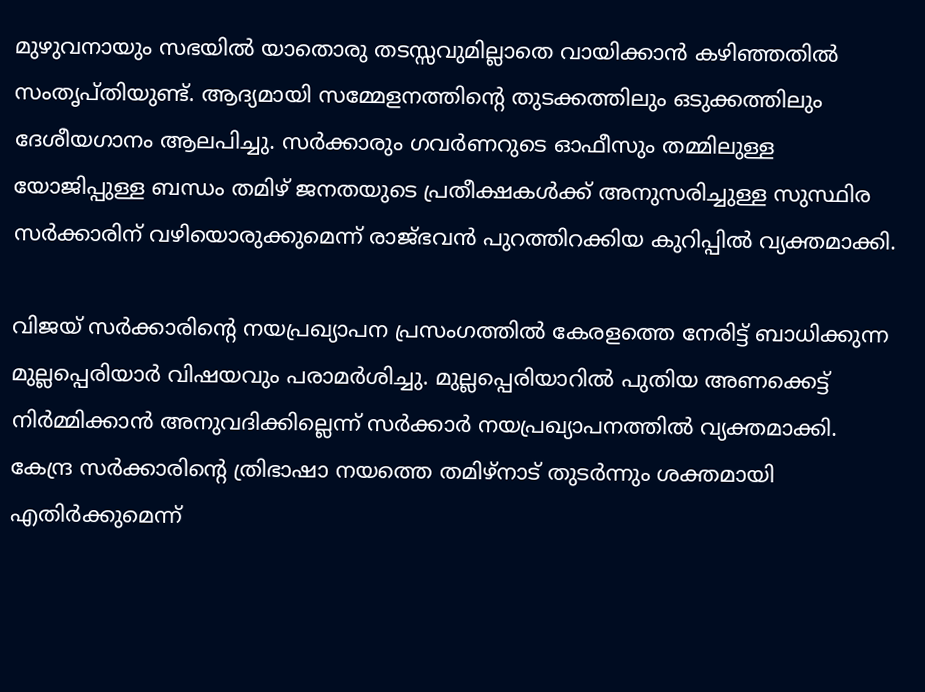മുഴുവനായും സഭയിൽ യാതൊരു തടസ്സവുമില്ലാതെ വായിക്കാൻ കഴിഞ്ഞതിൽ സംതൃപ്തിയുണ്ട്. ആദ്യമായി സമ്മേളനത്തിന്റെ തുടക്കത്തിലും ഒടുക്കത്തിലും ദേശീയഗാനം ആലപിച്ചു. സർക്കാരും ഗവർണറുടെ ഓഫീസും തമ്മിലുള്ള യോജിപ്പുള്ള ബന്ധം തമിഴ് ജനതയുടെ പ്രതീക്ഷകൾക്ക് അനുസരിച്ചുള്ള സുസ്ഥിര സർക്കാരിന് വഴിയൊരുക്കുമെന്ന് രാജ്ഭവൻ പുറത്തിറക്കിയ കുറിപ്പിൽ വ്യക്തമാക്കി.

വിജയ് സർക്കാരിന്റെ നയപ്രഖ്യാപന പ്രസംഗത്തിൽ കേരളത്തെ നേരിട്ട് ബാധിക്കുന്ന മുല്ലപ്പെരിയാർ വിഷയവും പരാമർശിച്ചു. മുല്ലപ്പെരിയാറിൽ പുതിയ അണക്കെട്ട് നിർമ്മിക്കാൻ അനുവദിക്കില്ലെന്ന് സർക്കാർ നയപ്രഖ്യാപനത്തിൽ വ്യക്തമാക്കി. കേന്ദ്ര സർക്കാരിന്റെ ത്രിഭാഷാ നയത്തെ തമിഴ്നാട് തുടർന്നും ശക്തമായി എതിർക്കുമെന്ന്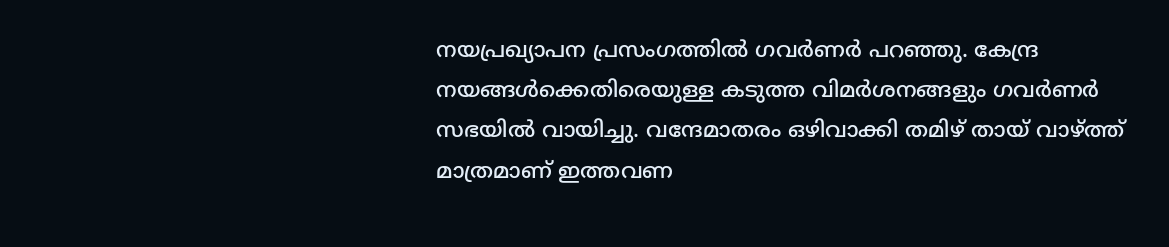നയപ്രഖ്യാപന പ്രസംഗത്തിൽ ഗവർണർ പറഞ്ഞു. കേന്ദ്ര നയങ്ങൾക്കെതിരെയുള്ള കടുത്ത വിമർശനങ്ങളും ഗവർണർ സഭയിൽ വായിച്ചു. വന്ദേമാതരം ഒഴിവാക്കി തമിഴ് തായ് വാഴ്ത്ത് മാത്രമാണ് ഇത്തവണ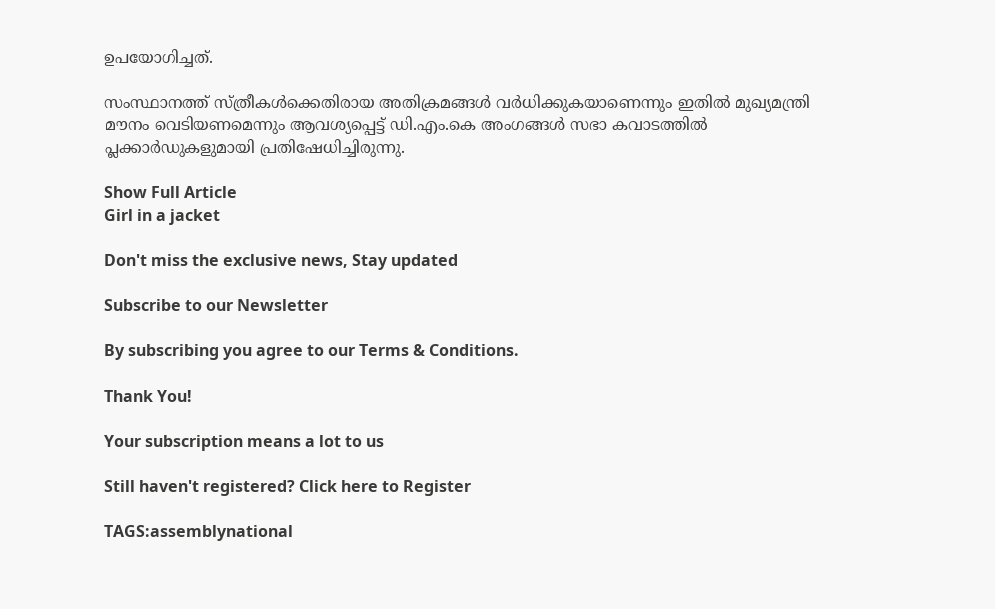ഉപയോഗിച്ചത്.

സംസ്ഥാനത്ത് സ്ത്രീകൾക്കെതിരായ അതിക്രമങ്ങൾ വർധിക്കുകയാണെന്നും ഇതിൽ മുഖ്യമന്ത്രി മൗനം വെടിയണമെന്നും ആവശ്യപ്പെട്ട് ഡി.എം.കെ അംഗങ്ങൾ സഭാ കവാടത്തിൽ പ്ലക്കാർഡുകളുമായി പ്രതിഷേധിച്ചിരുന്നു.

Show Full Article
Girl in a jacket

Don't miss the exclusive news, Stay updated

Subscribe to our Newsletter

By subscribing you agree to our Terms & Conditions.

Thank You!

Your subscription means a lot to us

Still haven't registered? Click here to Register

TAGS:assemblynational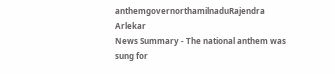anthemgovernorthamilnaduRajendra Arlekar
News Summary - The national anthem was sung for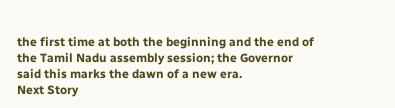the first time at both the beginning and the end of the Tamil Nadu assembly session; the Governor said this marks the dawn of a new era.
Next Story